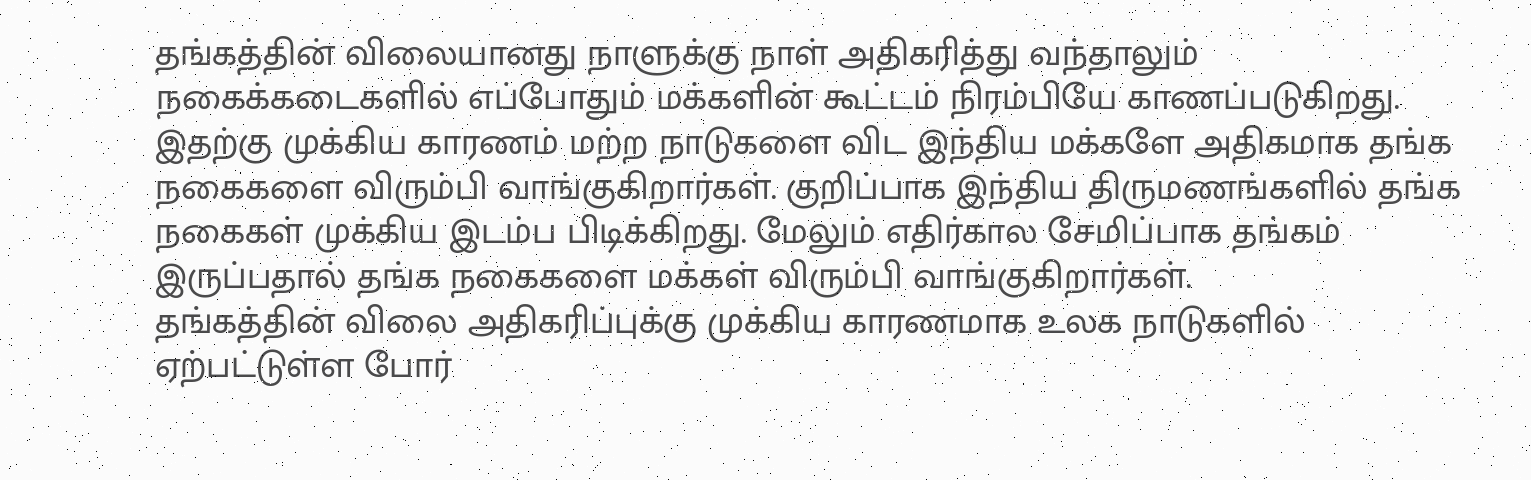தங்கத்தின் விலையானது நாளுக்கு நாள் அதிகரித்து வந்தாலும் நகைக்கடைகளில் எப்போதும் மக்களின் கூட்டம் நிரம்பியே காணப்படுகிறது. இதற்கு முக்கிய காரணம் மற்ற நாடுகளை விட இந்திய மக்களே அதிகமாக தங்க நகைகளை விரும்பி வாங்குகிறார்கள். குறிப்பாக இந்திய திருமணங்களில் தங்க நகைகள் முக்கிய இடம்ப பிடிக்கிறது. மேலும் எதிர்கால சேமிப்பாக தங்கம் இருப்பதால் தங்க நகைகளை மக்கள் விரும்பி வாங்குகிறார்கள்.
தங்கத்தின் விலை அதிகரிப்புக்கு முக்கிய காரணமாக உலக நாடுகளில் ஏற்பட்டுள்ள போர்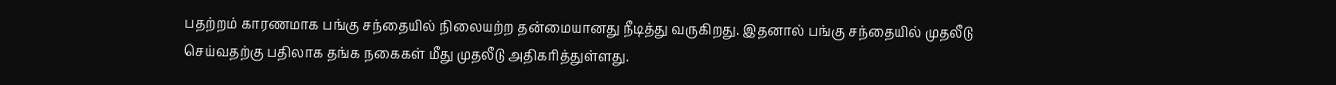பதற்றம் காரணமாக பங்கு சந்தையில் நிலையற்ற தன்மையானது நீடித்து வருகிறது. இதனால் பங்கு சந்தையில் முதலீடு செய்வதற்கு பதிலாக தங்க நகைகள் மீது முதலீடு அதிகரித்துள்ளது.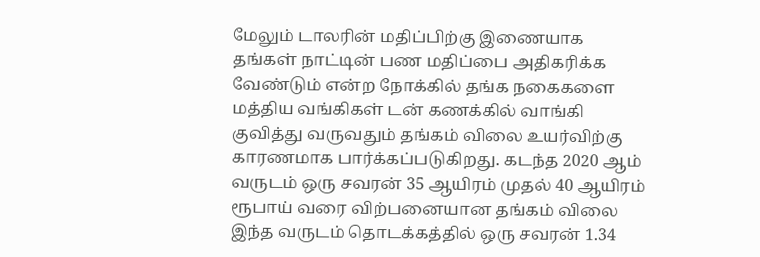மேலும் டாலரின் மதிப்பிற்கு இணையாக தங்கள் நாட்டின் பண மதிப்பை அதிகரிக்க வேண்டும் என்ற நோக்கில் தங்க நகைகளை மத்திய வங்கிகள் டன் கணக்கில் வாங்கி குவித்து வருவதும் தங்கம் விலை உயர்விற்கு காரணமாக பார்க்கப்படுகிறது. கடந்த 2020 ஆம் வருடம் ஒரு சவரன் 35 ஆயிரம் முதல் 40 ஆயிரம் ரூபாய் வரை விற்பனையான தங்கம் விலை இந்த வருடம் தொடக்கத்தில் ஒரு சவரன் 1.34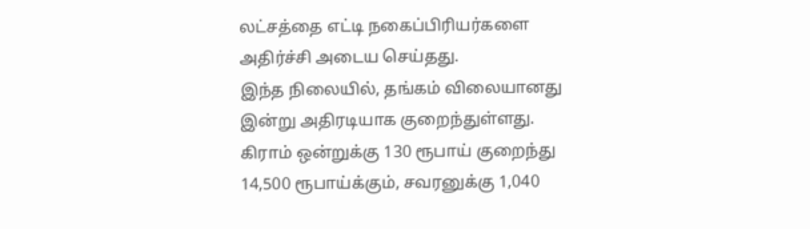லட்சத்தை எட்டி நகைப்பிரியர்களை அதிர்ச்சி அடைய செய்தது.
இந்த நிலையில், தங்கம் விலையானது இன்று அதிரடியாக குறைந்துள்ளது. கிராம் ஒன்றுக்கு 130 ரூபாய் குறைந்து 14,500 ரூபாய்க்கும், சவரனுக்கு 1,040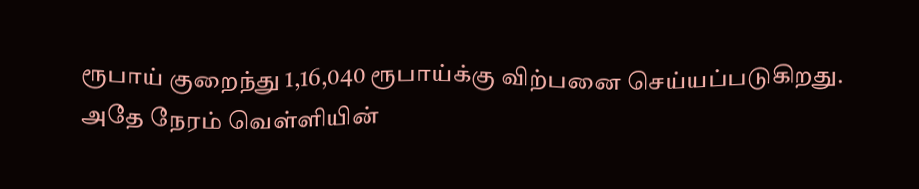ரூபாய் குறைந்து 1,16,040 ரூபாய்க்கு விற்பனை செய்யப்படுகிறது.
அதே நேரம் வெள்ளியின்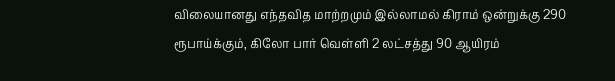விலையானது எந்தவித மாற்றமும் இல்லாமல் கிராம் ஒன்றுக்கு 290 ரூபாய்க்கும், கிலோ பார் வெள்ளி 2 லட்சத்து 90 ஆயிரம்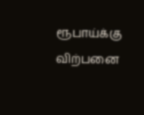ரூபாய்க்கு விற்பனை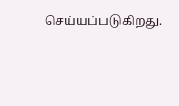செய்யப்படுகிறது.